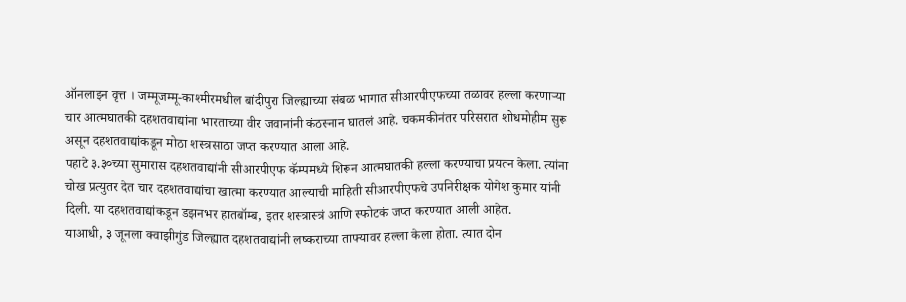ऑनलाइन वृत्त । जम्मूजम्मू-काश्मीरमधील बांदीपुरा जिल्ह्याच्या संबळ भागात सीआरपीएफच्या तळावर हल्ला करणाऱ्या चार आत्मघातकी दहशतवाद्यांना भारताच्या वीर जवानांनी कंठस्नान घातलं आहे. चकमकीनंतर परिसरात शोधमोहीम सुरू असून दहशतवाद्यांकडून मोठा शस्त्रसाठा जप्त करण्यात आला आहे.
पहाटे ३.३०च्या सुमारास दहशतवाद्यांनी सीआरपीएफ कॅम्पमध्ये शिरून आत्मघातकी हल्ला करण्याचा प्रयत्न केला. त्यांना चोख प्रत्युतर देत चार दहशतवाद्यांचा खात्मा करण्यात आल्याची माहिती सीआरपीएफचे उपनिरीक्षक योगेश कुमार यांनी दिली. या दहशतवाद्यांकडून डझनभर हातबॉम्ब, इतर शस्त्रास्त्रं आणि स्फोटकं जप्त करण्यात आली आहेत.
याआधी, ३ जूनला क्वाझीगुंड जिल्ह्यात दहशतवाद्यांनी लष्कराच्या ताफ्यावर हल्ला केला होता. त्यात दोन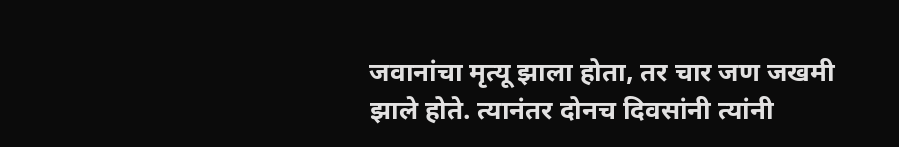जवानांचा मृत्यू झाला होता, तर चार जण जखमी झाले होते. त्यानंतर दोनच दिवसांनी त्यांनी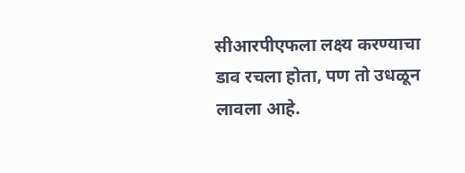सीआरपीएफला लक्ष्य करण्याचा डाव रचला होता, पण तो उधळून लावला आहे.